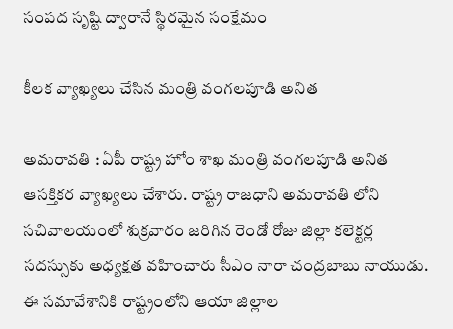సంపద సృష్టి ద్వారానే స్థిరమైన సంక్షేమం

కీల‌క వ్యాఖ్య‌లు చేసిన మంత్రి వంగ‌ల‌పూడి అనిత

అమ‌రావ‌తి : ఏపీ రాష్ట్ర హోం శాఖ మంత్రి వంగ‌ల‌పూడి అనిత ఆస‌క్తికర వ్యాఖ్య‌లు చేశారు. రాష్ట్ర రాజ‌ధాని అమ‌రావ‌తి లోని స‌చివాల‌యంలో శుక్ర‌వారం జ‌రిగిన రెండో రోజు జిల్లా క‌లెక్ట‌ర్ల స‌దస్సుకు అధ్య‌క్ష‌త వ‌హించారు సీఎం నారా చంద్ర‌బాబు నాయుడు. ఈ స‌మావేశానికి రాష్ట్రంలోని ఆయా జిల్లాల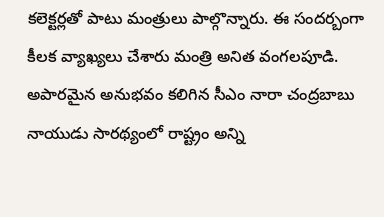క‌లెక్ట‌ర్ల‌తో పాటు మంత్రులు పాల్గొన్నారు. ఈ సంద‌ర్బంగా కీల‌క వ్యాఖ్య‌లు చేశారు మంత్రి అనిత వంగ‌లపూడి. అపార‌మైన అనుభ‌వం క‌లిగిన సీఎం నారా చంద్ర‌బాబు నాయుడు సార‌థ్యంలో రాష్ట్రం అన్ని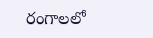రంగాల‌లో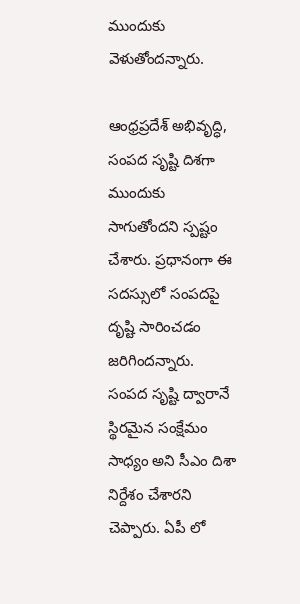ముందుకు వెళుతోంద‌న్నారు.

ఆంధ్రప్రదేశ్ అభివృద్ధి, సంపద సృష్టి దిశగా ముందుకు సాగుతోందని స్ప‌ష్టం చేశారు. ప్ర‌ధానంగా ఈ స‌ద‌స్సులో సంప‌ద‌పై దృష్టి సారించ‌డం జ‌రిగింద‌న్నారు. సంపద సృష్టి ద్వారానే స్థిరమైన సంక్షేమం సాధ్యం అని సీఎం దిశా నిర్దేశం చేశార‌ని చెప్పారు. ఏపీ లో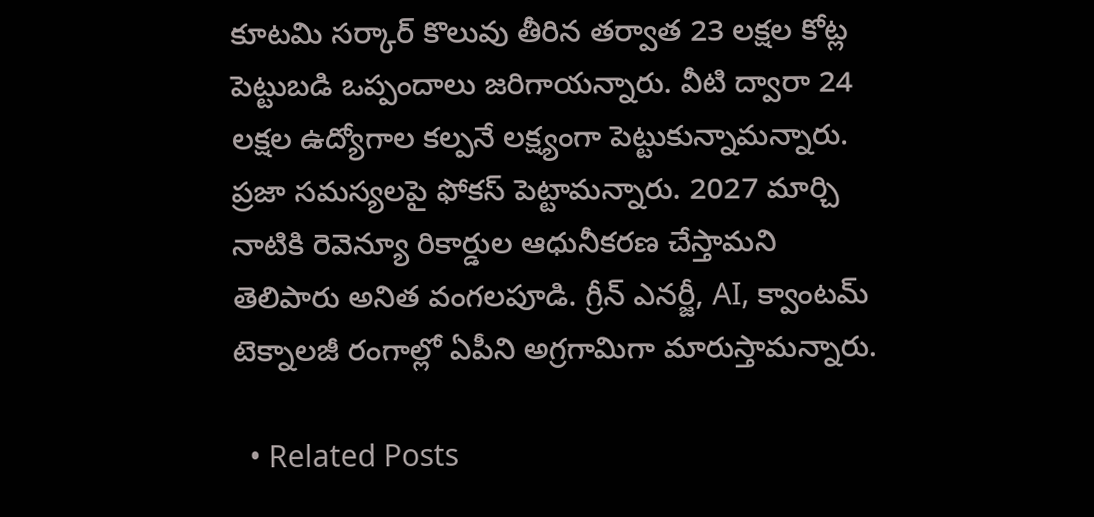కూట‌మి స‌ర్కార్ కొలువు తీరిన త‌ర్వాత 23 లక్షల కోట్ల పెట్టుబడి ఒప్పందాలు జ‌రిగాయ‌న్నారు. వీటి ద్వారా 24 లక్షల ఉద్యోగాల క‌ల్ప‌నే లక్ష్యంగా పెట్టుకున్నామ‌న్నారు. ప్రజా సమస్యలపై ఫోక‌స్ పెట్టామ‌న్నారు. 2027 మార్చి నాటికి రెవెన్యూ రికార్డుల ఆధునీకరణ చేస్తామ‌ని తెలిపారు అనిత వంగ‌ల‌పూడి. గ్రీన్ ఎనర్జీ, AI, క్వాంటమ్ టెక్నాలజీ రంగాల్లో ఏపీని అగ్రగామిగా మారుస్తామ‌న్నారు.

  • Related Posts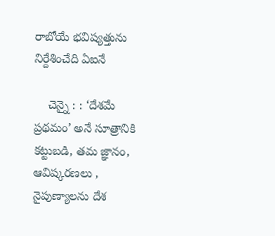రాబోయే భ‌విష్య‌త్తును నిర్దేశించేది ఏఐనే

    చెన్నై : : ‘దేశమే ప్రథమం’ అనే సూత్రానికి కట్టుబడి, తమ జ్ఞానం, ఆవిష్కరణలు , నైపుణ్యాలను దేశ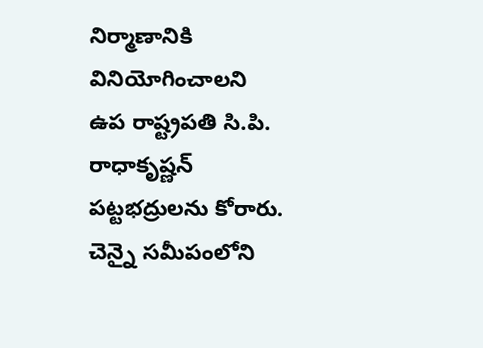నిర్మాణానికి వినియోగించాలని ఉప రాష్ట్రపతి సి.పి. రాధాకృష్ణన్ పట్టభద్రులను కోరారు. చెన్నై సమీపంలోని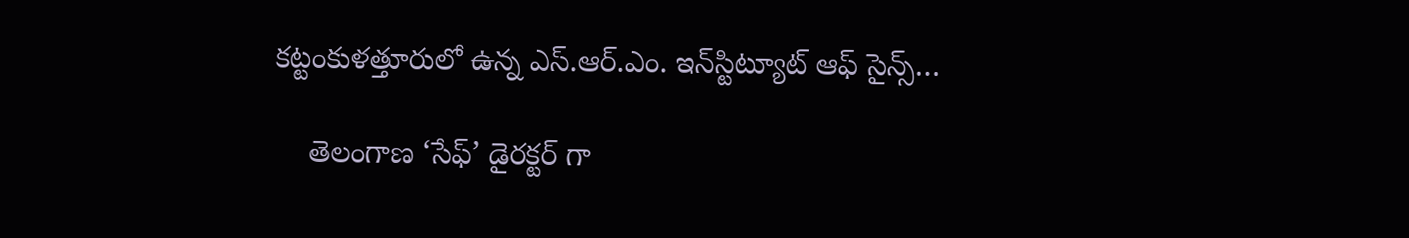కట్టంకుళత్తూరులో ఉన్న ఎస్.ఆర్.ఎం. ఇన్‌స్టిట్యూట్ ఆఫ్ సైన్స్…

    తెలంగాణ ‘సేఫ్’ డైర‌క్ట‌ర్ గా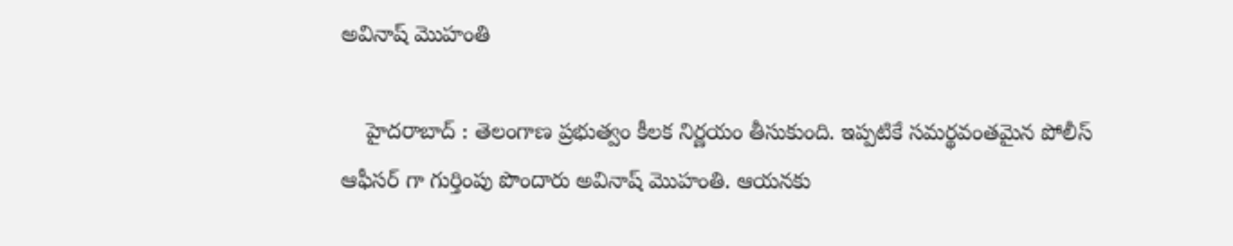అవినాష్ మొహంతి

    హైద‌రాబాద్ : తెలంగాణ ప్ర‌భుత్వం కీల‌క నిర్ణ‌యం తీసుకుంది. ఇప్ప‌టికే స‌మ‌ర్థ‌వంత‌మైన పోలీస్ ఆఫీస‌ర్ గా గుర్తింపు పొందారు అవినాష్ మొహంతి. ఆయ‌న‌కు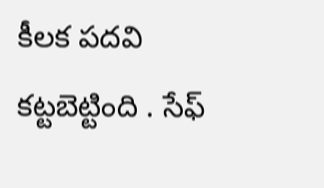కీల‌క ప‌ద‌వి క‌ట్ట‌బెట్టింది . సేఫ్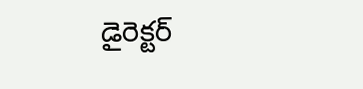డైరెక్ట‌ర్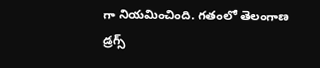గా నియ‌మించింది. గతంలో తెలంగాణ డ్రగ్స్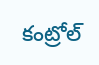కంట్రోల్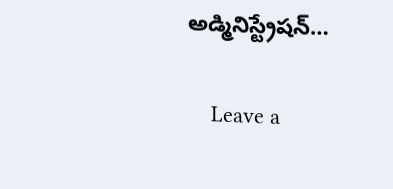అడ్మినిస్ట్రేషన్…

    Leave a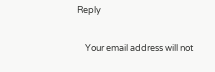Reply

    Your email address will not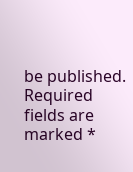be published. Required fields are marked *